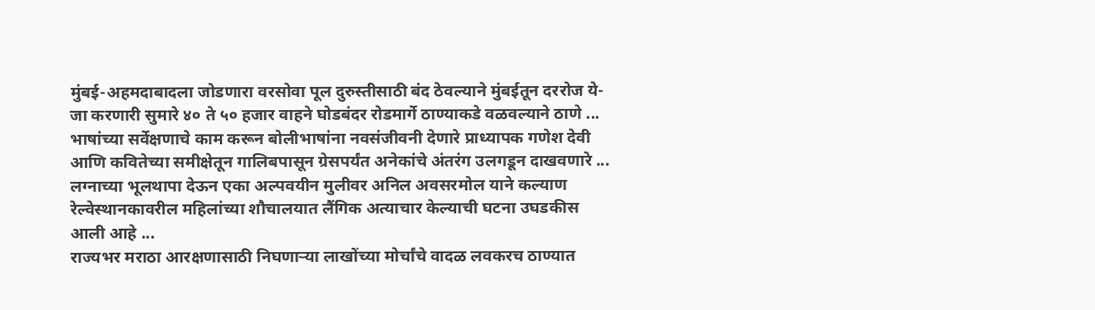मुंबई-अहमदाबादला जोडणारा वरसोवा पूल दुरुस्तीसाठी बंद ठेवल्याने मुंबईतून दररोज ये-जा करणारी सुमारे ४० ते ५० हजार वाहने घोडबंदर रोडमार्गे ठाण्याकडे वळवल्याने ठाणे ...
भाषांच्या सर्वेक्षणाचे काम करून बोलीभाषांना नवसंजीवनी देणारे प्राध्यापक गणेश देवी आणि कवितेच्या समीक्षेतून गालिबपासून ग्रेसपर्यंत अनेकांचे अंतरंग उलगडून दाखवणारे ...
लग्नाच्या भूलथापा देऊन एका अल्पवयीन मुलीवर अनिल अवसरमोल याने कल्याण रेल्वेस्थानकावरील महिलांच्या शौचालयात लैंगिक अत्याचार केल्याची घटना उघडकीस आली आहे ...
राज्यभर मराठा आरक्षणासाठी निघणाऱ्या लाखोंच्या मोर्चांचे वादळ लवकरच ठाण्यात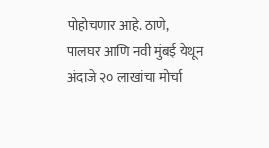पोहोचणार आहे. ठाणे, पालघर आणि नवी मुंबई येथून अंदाजे २० लाखांचा मोर्चा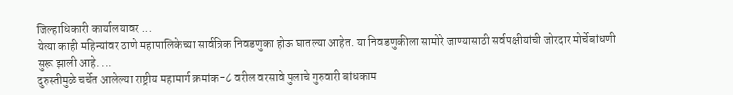जिल्हाधिकारी कार्यालयावर ...
येत्या काही महिन्यांवर ठाणे महापालिकेच्या सार्वत्रिक निवडणुका होऊ घातल्या आहेत. या निवडणुकीला सामोरे जाण्यासाठी सर्वपक्षीयांची जोरदार मोर्चेबांधणी सुरू झाली आहे. ...
दुरुस्तीमुळे चर्चेत आलेल्या राष्ट्रीय महामार्ग क्रमांक-८ वरील वरसावे पुलाचे गुरुवारी बांधकाम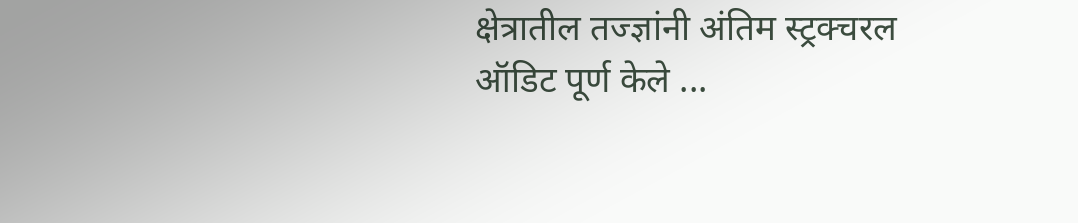क्षेत्रातील तज्ज्ञांनी अंतिम स्ट्रक्चरल ऑडिट पूर्ण केले ...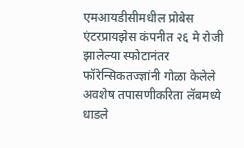एमआयडीसीमधील प्रोबेस एंटरप्रायझेस कंपनीत २६ मे रोजी झालेल्या स्फोटानंतर फॉरेन्सिकतज्ज्ञांनी गोळा केलेले अवशेष तपासणीकरिता लॅबमध्ये धाडले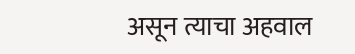असून त्याचा अहवाल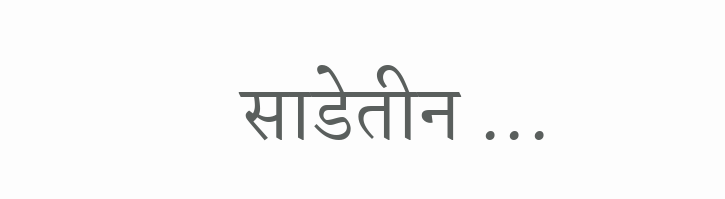साडेतीन ...